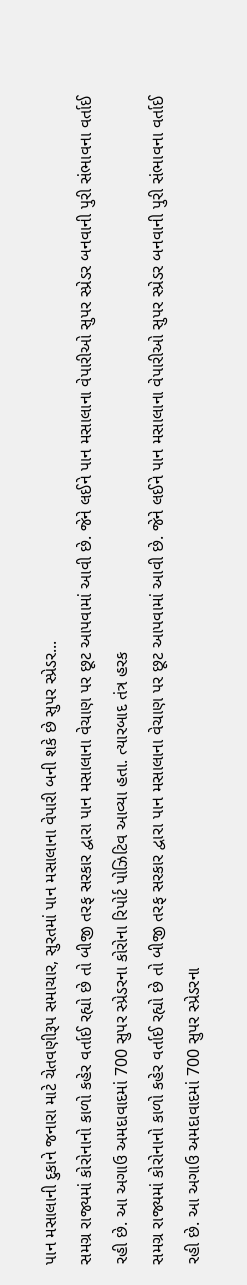પાન મસાલાની દુકાને જનારા માટે ચેતવણીરૂપ સમાચાર, સુરતમાં પાન મસાલાના વેપારી બની શકે છે સુપર સ્પ્રેડર...
સમગ્ર રાજ્યમાં કોરોનાનો કાળો કહેર વર્તાઈ રહ્યો છે તો બીજી તરફ સરકાર દ્વારા પાન મસાલાના વેચાણ પર છૂટ આપવામાં આવી છે. જેને લઈને પાન મસાલાના વેપારીઓ સુપર સ્પ્રેડર બનવાની પુરી સંભાવના વર્તાઈ રહી છે. આ અગાઉ અમદાવાદમાં 700 સુપર સ્પ્રેડરના કોરોના રિપોર્ટ પોઝિટિવ આવ્યા હતા. ત્યારબાદ તંત્ર હરક
સમગ્ર રાજ્યમાં કોરોનાનો કાળો કહેર વર્તાઈ રહ્યો છે તો બીજી તરફ સરકાર દ્વારા પાન મસાલાના વેચાણ પર છૂટ આપવામાં આવી છે. જેને લઈને પાન મસાલાના વેપારીઓ સુપર સ્પ્રેડર બનવાની પુરી સંભાવના વર્તાઈ રહી છે. આ અગાઉ અમદાવાદમાં 700 સુપર સ્પ્રેડરના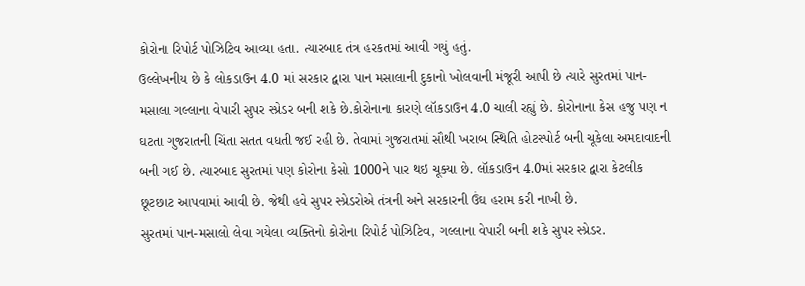કોરોના રિપોર્ટ પોઝિટિવ આવ્યા હતા. ત્યારબાદ તંત્ર હરકતમાં આવી ગયું હતું.
ઉલ્લેખનીય છે કે લોકડાઉન 4.0 માં સરકાર દ્વારા પાન મસાલાની દુકાનો ખોલવાની મંજૂરી આપી છે ત્યારે સુરતમાં પાન-મસાલા ગલ્લાના વેપારી સુપર સ્પ્રેડર બની શકે છે.કોરોનાના કારણે લૉકડાઉન 4.0 ચાલી રહ્યું છે. કોરોનાના કેસ હજુ પણ ન ઘટતા ગુજરાતની ચિંતા સતત વધતી જઈ રહી છે. તેવામાં ગુજરાતમાં સૌથી ખરાબ સ્થિતિ હોટસ્પોર્ટ બની ચૂકેલા અમદાવાદની બની ગઈ છે. ત્યારબાદ સુરતમાં પણ કોરોના કેસો 1000ને પાર થઇ ચૂક્યા છે. લૉકડાઉન 4.0માં સરકાર દ્વારા કેટલીક છૂટછાટ આપવામાં આવી છે. જેથી હવે સુપર સ્પ્રેડરોએ તંત્રની અને સરકારની ઉંઘ હરામ કરી નાખી છે.
સુરતમાં પાન-મસાલો લેવા ગયેલા વ્યક્તિનો કોરોના રિપોર્ટ પોઝિટિવ, ગલ્લાના વેપારી બની શકે સુપર સ્પ્રેડર.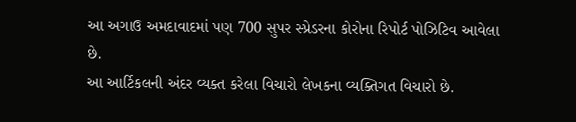આ અગાઉ અમદાવાદમાં પણ 700 સુપર સ્પ્રેડરના કોરોના રિપોર્ટ પોઝિટિવ આવેલા છે.
આ આર્ટિકલની અંદર વ્યક્ત કરેલા વિચારો લેખકના વ્યક્તિગત વિચારો છે.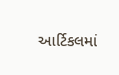આર્ટિકલમાં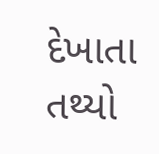દેખાતા તથ્યો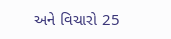અને વિચારો 25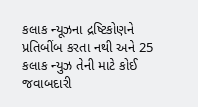કલાક ન્યૂઝના દ્રષ્ટિકોણને પ્રતિબીંબ કરતા નથી અને 25 કલાક ન્યુઝ તેની માટે કોઈ જવાબદારી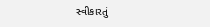સ્વીકારતું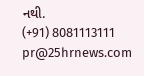નથી.
(+91) 8081113111
pr@25hrnews.com